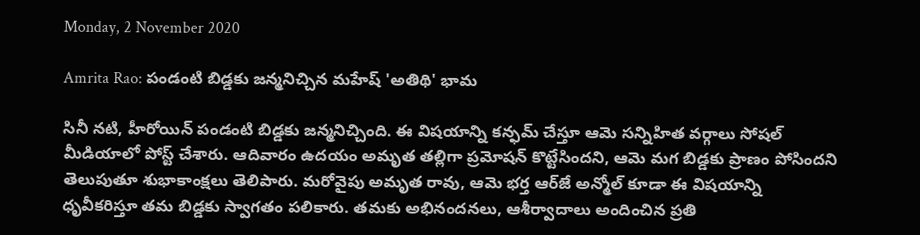Monday, 2 November 2020

Amrita Rao: పండంటి బిడ్డకు జన్మనిచ్చిన మహేష్ 'అతిథి' భామ

సినీ నటి, హీరోయిన్ పండంటి బిడ్డకు జన్మనిచ్చింది. ఈ విషయాన్ని కన్ఫమ్ చేస్తూ ఆమె సన్నిహిత వర్గాలు సోషల్ మీడియాలో పోస్ట్ చేశారు. ఆదివారం ఉదయం అమృత తల్లిగా ప్రమోషన్ కొట్టేసిందని, ఆమె మగ బిడ్డకు ప్రాణం పోసిందని తెలుపుతూ శుభాకాంక్షలు తెలిపారు. మరోవైపు అమృత రావు, ఆమె భర్త ఆర్‌జే అన్మోల్‌ కూడా ఈ విషయాన్ని ధృవీకరిస్తూ తమ బిడ్డకు స్వాగతం పలికారు. తమకు అభినందనలు, ఆశీర్వాదాలు అందించిన ప్రతి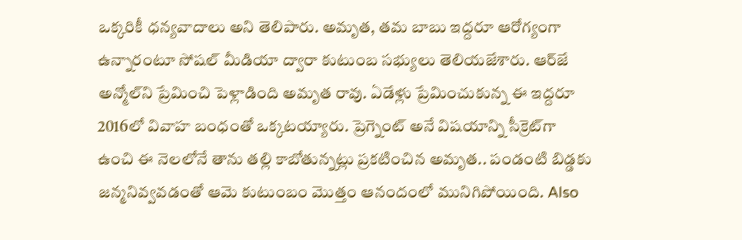ఒక్కరికీ ధన్యవాదాలు అని తెలిపారు. అమృత, తమ బాబు ఇద్దరూ ఆరోగ్యంగా ఉన్నారంటూ సోషల్ మీడియా ద్వారా కుటుంబ సభ్యులు తెలియజేశారు. ఆర్‌జే అన్మోల్‌ని ప్రేమించి పెళ్లాడింది అమృత రావు. ఏడేళ్లు ప్రేమించుకున్న ఈ ఇద్దరూ 2016లో వివాహ బంధంతో ఒక్కటయ్యారు. ప్రెగ్నెంట్ అనే విషయాన్ని సీక్రెట్‌గా ఉంచి ఈ నెలలోనే తాను తల్లి కాబోతున్నట్లు ప్రకటించిన అమృత.. పండంటి బిడ్డకు జన్మనివ్వవడంతో ఆమె కుటుంబం మొత్తం ఆనందంలో మునిగిపోయింది. Also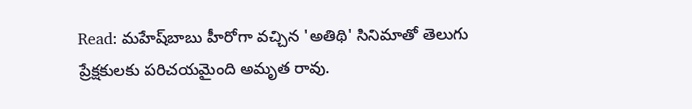Read: మహేష్‌బాబు హీరోగా వచ్చిన 'అతిథి' సినిమాతో తెలుగు ప్రేక్షకులకు పరిచయమైంది అమృత రావు.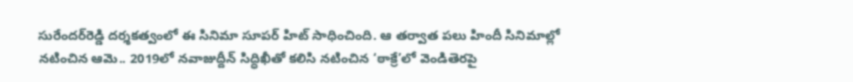సురేందర్‌రెడ్డి దర్శకత్వంలో ఈ సినిమా సూపర్ హిట్ సాధించింది. ఆ తర్వాత పలు హిందీ సినిమాల్లో నటించిన ఆమె.. 2019లో నవాజుద్దీన్‌ సిద్ధిఖీతో కలిసి నటించిన ‘ఠాక్రే’లో వెండితెరపై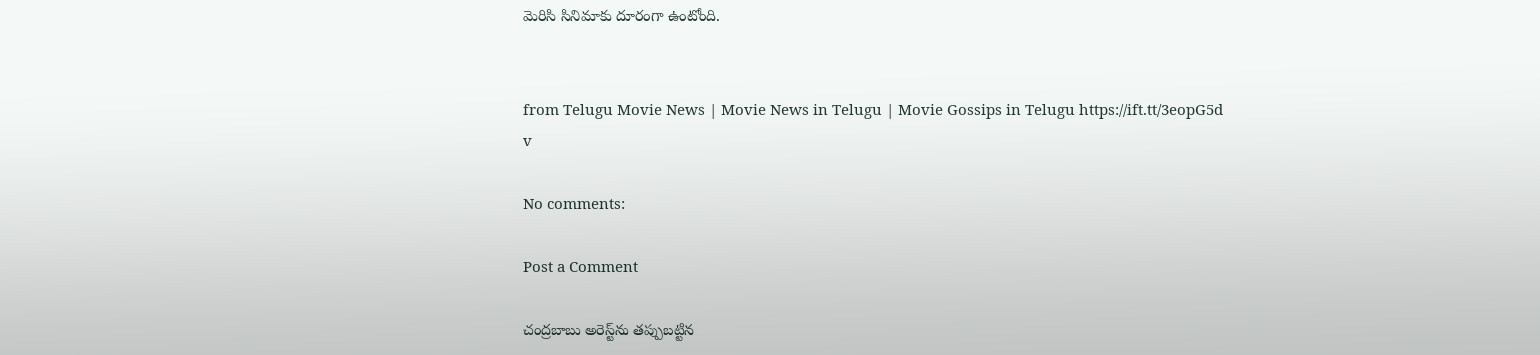మెరిసి సినిమాకు దూరంగా ఉంటోంది.


from Telugu Movie News | Movie News in Telugu | Movie Gossips in Telugu https://ift.tt/3eopG5d
v

No comments:

Post a Comment

చంద్రబాబు అరెస్ట్‌ను తప్పుబట్టిన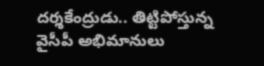దర్శకేంద్రుడు.. తిట్టిపోస్తున్న వైసీపీ అభిమానులు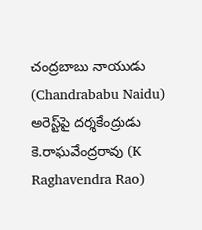చంద్రబాబు నాయుడు (Chandrababu Naidu) అరెస్ట్‌పై దర్శకేంద్రుడు కె.రాఘవేంద్రరావు (K Raghavendra Rao)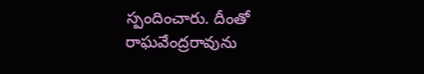స్పందించారు. దీంతో రాఘవేంద్రరావును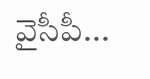వైసీపీ...